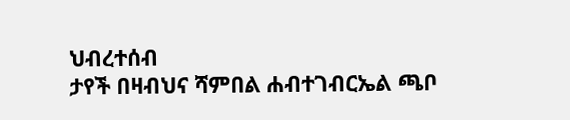ህብረተሰብ
ታየች በዛብህና ሻምበል ሐብተገብርኤል ጫቦ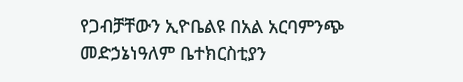የጋብቻቸውን ኢዮቤልዩ በአል አርባምንጭ መድኃኔነዓለም ቤተክርስቲያን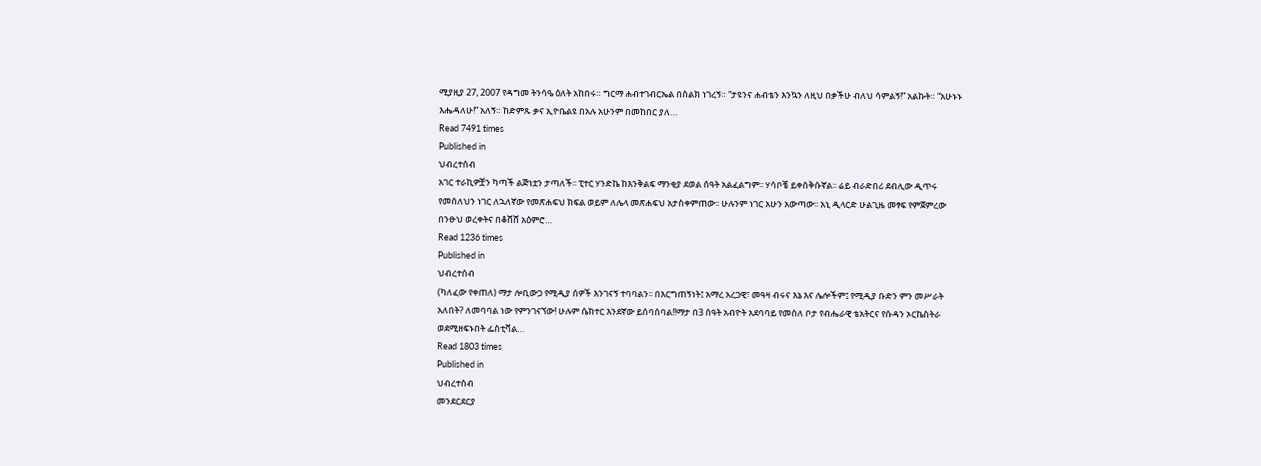ሚያዚያ 27, 2007 የዳግመ ትንሳዔ ዕለት አከበሩ። ግርማ ሐብተገብርኤል በስልክ ነገረኝ። “ታዩንና ሐብቴን እንኳን ለዚህ በቃችሁ ብለህ ሳምልኝ!” አልኩት። “አሁኑኑ እሔዳለሁ!” አለኝ። ከድምጹ ቃና ኢዮቤልዩ በአሉ አሁንም በመከበር ያለ…
Read 7491 times
Published in
ህብረተሰብ
አገር ተራኪዎቿን ካጣች ልጅነቷን ታጣለች፡፡ ፒተር ሃንድኬ ከእንቅልፍ ማንቂያ ደወል ሰዓት አልፈልግም፡፡ ሃሳቦቼ ይቀሰቅሱኛል፡፡ ሬይ ብራድበሪ ደብሊው ዲጥሩ የመሰለህን ነገር ለኋለኛው የመጽሐፍህ ክፍል ወይም ለሌላ መጽሐፍህ አታስቀምጠው፡፡ ሁሉንም ነገር አሁን አውጣው፡፡ አኒ ዲላርድ ሁልጊዜ መፃፍ የምጀምረው በንፁህ ወረቀትና በቆሸሸ አዕምሮ…
Read 1236 times
Published in
ህብረተሰብ
(ካለፈው የቀጠለ) ማታ ሎቢውጋ የሚዲያ ሰዎች እንገናኝ ተባባልን፡፡ በእርግጠኝነት፤ አማረ አረጋዊ፣ መዓዛ ብሩና እኔ እና ሌሎችም፤ የሚዲያ ቡድን ምን መሥራት አለበት? ለመባባል ነው የምንገናኘው! ሁሉም ሴክተር እንደኛው ይሰባሰባል!!ማታ በ3 ሰዓት አብዮት አደባባይ የመሰለ ቦታ የብሔራዊ ቴአትርና የሱዳን ኦርኬስትራ ወደሚዘፍኑበት ፌስቲቫል…
Read 1803 times
Published in
ህብረተሰብ
መንደርደርያ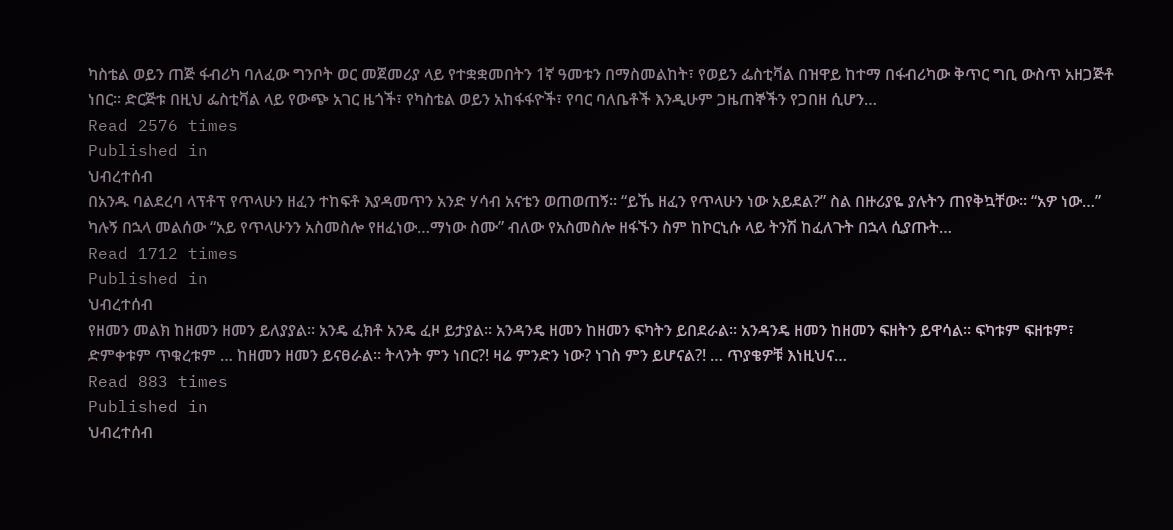ካስቴል ወይን ጠጅ ፋብሪካ ባለፈው ግንቦት ወር መጀመሪያ ላይ የተቋቋመበትን 1ኛ ዓመቱን በማስመልከት፣ የወይን ፌስቲቫል በዝዋይ ከተማ በፋብሪካው ቅጥር ግቢ ውስጥ አዘጋጅቶ ነበር፡፡ ድርጅቱ በዚህ ፌስቲቫል ላይ የውጭ አገር ዜጎች፣ የካስቴል ወይን አከፋፋዮች፣ የባር ባለቤቶች እንዲሁም ጋዜጠኞችን የጋበዘ ሲሆን…
Read 2576 times
Published in
ህብረተሰብ
በአንዱ ባልደረባ ላፕቶፕ የጥላሁን ዘፈን ተከፍቶ እያዳመጥን አንድ ሃሳብ አናቴን ወጠወጠኝ፡፡ “ይኼ ዘፈን የጥላሁን ነው አይደል?” ስል በዙሪያዬ ያሉትን ጠየቅኳቸው፡፡ “አዎ ነው…” ካሉኝ በኋላ መልሰው “አይ የጥላሁንን አስመስሎ የዘፈነው…ማነው ስሙ” ብለው የአስመስሎ ዘፋኙን ስም ከኮርኒሱ ላይ ትንሽ ከፈለጉት በኋላ ሲያጡት…
Read 1712 times
Published in
ህብረተሰብ
የዘመን መልክ ከዘመን ዘመን ይለያያል፡፡ አንዴ ፈክቶ አንዴ ፈዞ ይታያል፡፡ አንዳንዴ ዘመን ከዘመን ፍካትን ይበደራል፡፡ አንዳንዴ ዘመን ከዘመን ፍዘትን ይዋሳል፡፡ ፍካቱም ፍዘቱም፣ ድምቀቱም ጥቁረቱም … ከዘመን ዘመን ይናፀራል፡፡ ትላንት ምን ነበር?! ዛሬ ምንድን ነው? ነገስ ምን ይሆናል?! … ጥያቄዎቹ እነዚህና…
Read 883 times
Published in
ህብረተሰብ